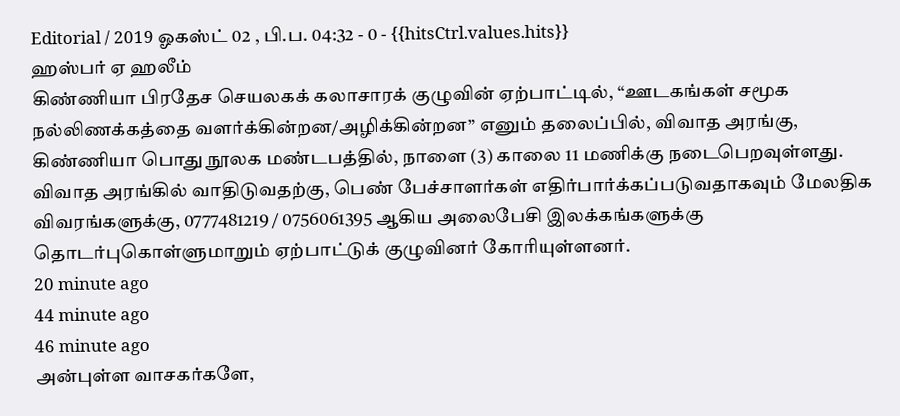Editorial / 2019 ஓகஸ்ட் 02 , பி.ப. 04:32 - 0 - {{hitsCtrl.values.hits}}
ஹஸ்பர் ஏ ஹலீம்
கிண்ணியா பிரதேச செயலகக் கலாசாரக் குழுவின் ஏற்பாட்டில், “ஊடகங்கள் சமூக நல்லிணக்கத்தை வளர்க்கின்றன/அழிக்கின்றன” எனும் தலைப்பில், விவாத அரங்கு, கிண்ணியா பொது நூலக மண்டபத்தில், நாளை (3) காலை 11 மணிக்கு நடைபெறவுள்ளது.
விவாத அரங்கில் வாதிடுவதற்கு, பெண் பேச்சாளர்கள் எதிர்பார்க்கப்படுவதாகவும் மேலதிக விவரங்களுக்கு, 0777481219 / 0756061395 ஆகிய அலைபேசி இலக்கங்களுக்கு தொடர்புகொள்ளுமாறும் ஏற்பாட்டுக் குழுவினர் கோரியுள்ளனர்.
20 minute ago
44 minute ago
46 minute ago
அன்புள்ள வாசகர்களே,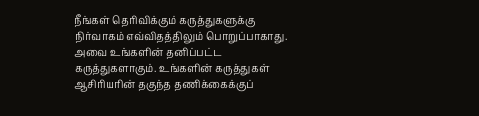நீங்கள் தெரிவிக்கும் கருத்துகளுக்கு நிர்வாகம் எவ்விதத்திலும் பொறுப்பாகாது. அவை உங்களின் தனிப்பட்ட கருத்துகளாகும். உங்களின் கருத்துகள் ஆசிரியரின் தகுந்த தணிக்கைக்குப்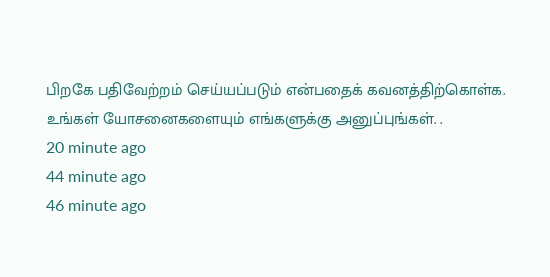பிறகே பதிவேற்றம் செய்யப்படும் என்பதைக் கவனத்திற்கொள்க. உங்கள் யோசனைகளையும் எங்களுக்கு அனுப்புங்கள். .
20 minute ago
44 minute ago
46 minute ago